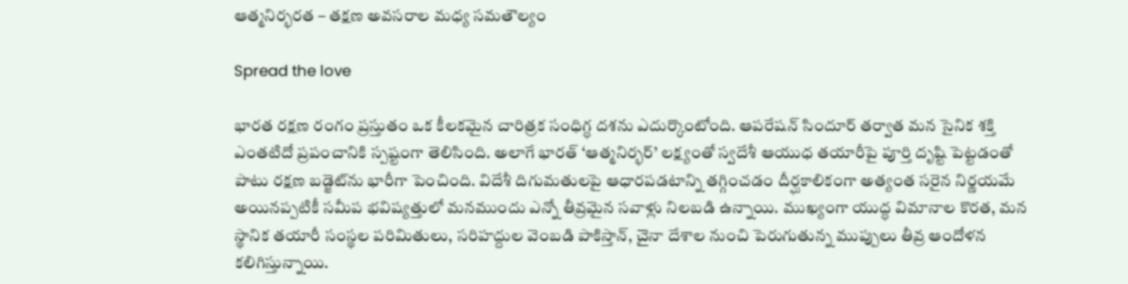ఆత్మనిర్భరత – తక్షణ అవసరాల మధ్య సమతౌల్యం

Spread the love

భారత రక్షణ రంగం ప్రస్తుతం ఒక కీలకమైన చారిత్రక సంధిగ్ధ దశను ఎదుర్కొంటోంది. ఆపరేషన్‌ సిందూర్‌ తర్వాత మన సైనిక శక్తి ఎంతటిదో ప్రపంచానికి స్పష్టంగా తెలిసింది. అలాగే భారత్ ‘ఆత్మనిర్భర్’ లక్ష్యంతో స్వదేశీ ఆయుధ తయారీపై పూర్తి దృష్టి పెట్టడంతో పాటు రక్షణ బడ్జెట్‌ను భారీగా పెంచింది. విదేశీ దిగుమతులపై ఆధారపడటాన్ని తగ్గించడం దీర్ఘకాలికంగా అత్యంత సరైన నిర్ణయమే అయినప్పటికీ సమీప భవిష్యత్తులో మనముందు ఎన్నో తీవ్రమైన సవాళ్లు నిలబడి ఉన్నాయి. ముఖ్యంగా యుద్ధ విమానాల కొరత, మన స్థానిక తయారీ సంస్థల పరిమితులు, సరిహద్దుల వెంబడి పాకిస్తాన్, చైనా దేశాల నుంచి పెరుగుతున్న ముప్పులు తీవ్ర ఆందోళన కలిగిస్తున్నాయి.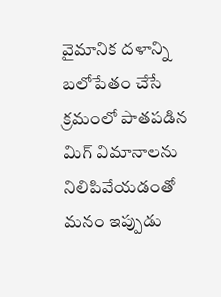వైమానిక దళాన్ని బలోపేతం చేసే క్రమంలో పాతపడిన మిగ్‌ విమానాలను నిలిపివేయడంతో మనం ఇప్పుడు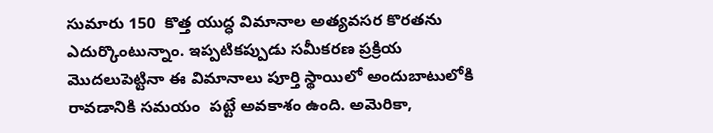సుమారు 150  కొత్త యుద్ధ విమానాల అత్యవసర కొరతను ఎదుర్కొంటున్నాం. ఇప్పటికప్పుడు సమీకరణ ప్రక్రియ మొదలుపెట్టినా ఈ విమానాలు పూర్తి స్థాయిలో అందుబాటులోకి రావడానికి సమయం  పట్టే అవకాశం ఉంది. అమెరికా,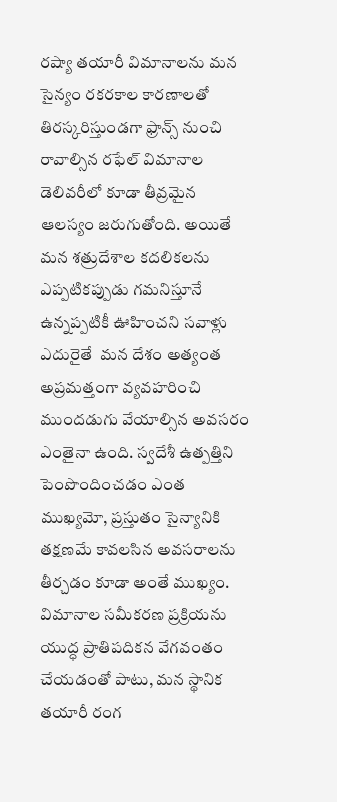రష్యా తయారీ విమానాలను మన సైన్యం రకరకాల కారణాలతో తిరస్కరిస్తుండగా ఫ్రాన్స్‌ నుంచి రావాల్సిన రఫేల్ విమానాల డెలివరీలో కూడా తీవ్రమైన ఆలస్యం జరుగుతోంది. అయితే మన శత్రుదేశాల కదలికలను ఎప్పటికప్పుడు గమనిస్తూనే ఉన్నప్పటికీ ఊహించని సవాళ్లు ఎదురైతే  మన దేశం అత్యంత అప్రమత్తంగా వ్యవహరించి ముందడుగు వేయాల్సిన అవసరం ఎంతైనా ఉంది. స్వదేశీ ఉత్పత్తిని పెంపొందించడం ఎంత ముఖ్యమో, ప్రస్తుతం సైన్యానికి తక్షణమే కావలసిన అవసరాలను తీర్చడం కూడా అంతే ముఖ్యం. విమానాల సమీకరణ ప్రక్రియను యుద్ధ ప్రాతిపదికన వేగవంతం చేయడంతో పాటు, మన స్థానిక తయారీ రంగ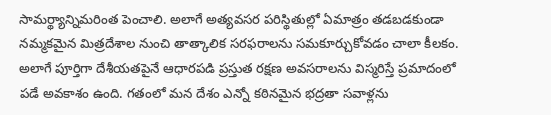సామర్థ్యాన్నిమరింత పెంచాలి. అలాగే అత్యవసర పరిస్థితుల్లో ఏమాత్రం తడబడకుండా నమ్మకమైన మిత్రదేశాల నుంచి తాత్కాలిక సరఫరాలను సమకూర్చుకోవడం చాలా కీలకం. అలాగే పూర్తిగా దేశీయతపైనే ఆధారపడి ప్రస్తుత రక్షణ అవసరాలను విస్మరిస్తే ప్రమాదంలో పడే అవకాశం ఉంది. గతంలో మన దేశం ఎన్నో కఠినమైన భద్రతా సవాళ్లను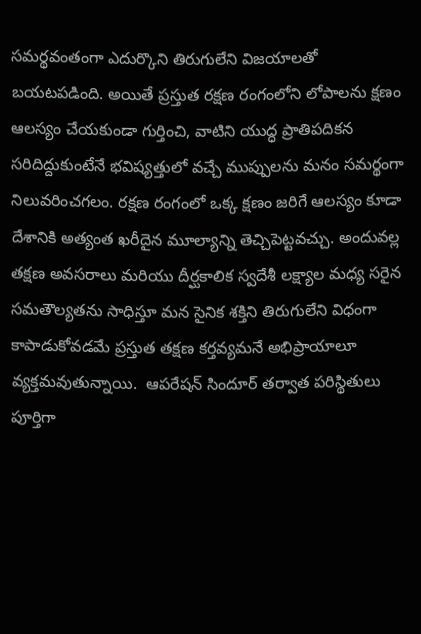సమర్థవంతంగా ఎదుర్కొని తిరుగులేని విజయాలతో బయటపడింది. అయితే ప్రస్తుత రక్షణ రంగంలోని లోపాలను క్షణం ఆలస్యం చేయకుండా గుర్తించి, వాటిని యుద్ధ ప్రాతిపదికన సరిదిద్దుకుంటేనే భవిష్యత్తులో వచ్చే ముప్పులను మనం సమర్థంగా నిలువరించగలం. రక్షణ రంగంలో ఒక్క క్షణం జరిగే ఆలస్యం కూడా దేశానికి అత్యంత ఖరీదైన మూల్యాన్ని తెచ్చిపెట్టవచ్చు. అందువల్ల తక్షణ అవసరాలు మరియు దీర్ఘకాలిక స్వదేశీ లక్ష్యాల మధ్య సరైన సమతౌల్యతను సాధిస్తూ మన సైనిక శక్తిని తిరుగులేని విధంగా కాపాడుకోవడమే ప్రస్తుత తక్షణ కర్తవ్యమనే అభిప్రాయాలూ వ్యక్తమవుతున్నాయి.  ఆపరేషన్‌ సిందూర్‌ తర్వాత పరిస్థితులు పూర్తిగా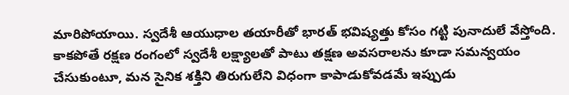మారిపోయాయి. స్వదేశీ ఆయుధాల తయారీతో భారత్ భవిష్యత్తు కోసం గట్టి పునాదులే వేస్తోంది. కాకపోతే రక్షణ రంగంలో స్వదేశీ లక్ష్యాలతో పాటు తక్షణ అవసరాలను కూడా సమన్వయం చేసుకుంటూ, మన సైనిక శక్తిని తిరుగులేని విధంగా కాపాడుకోవడమే ఇప్పుడు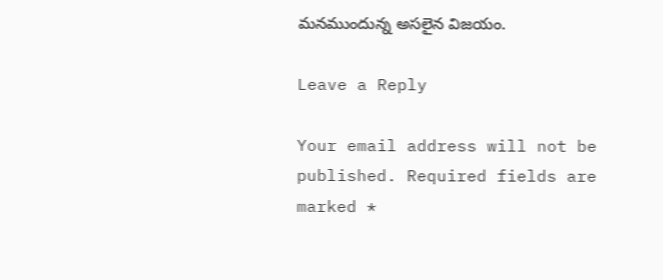మనముందున్న అసలైన విజయం.

Leave a Reply

Your email address will not be published. Required fields are marked *